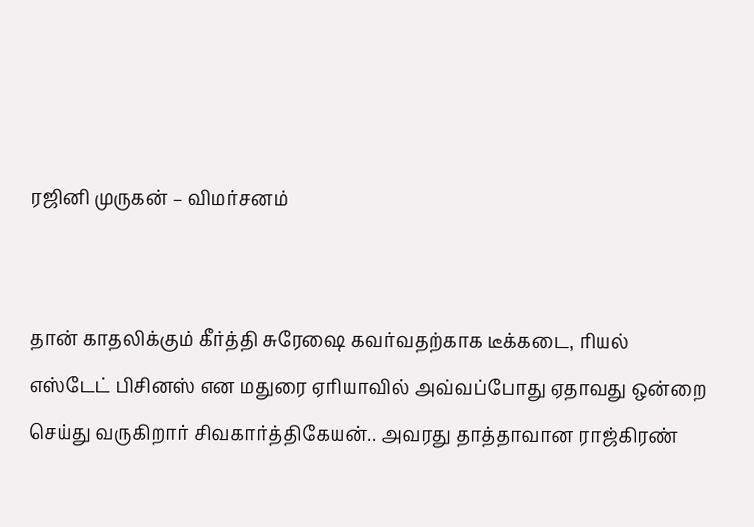ரஜினி முருகன் – விமர்சனம்


தான் காதலிக்கும் கீர்த்தி சுரேஷை கவர்வதற்காக டீக்கடை, ரியல் எஸ்டேட் பிசினஸ் என மதுரை ஏரியாவில் அவ்வப்போது ஏதாவது ஒன்றை செய்து வருகிறார் சிவகார்த்திகேயன்.. அவரது தாத்தாவான ராஜ்கிரண்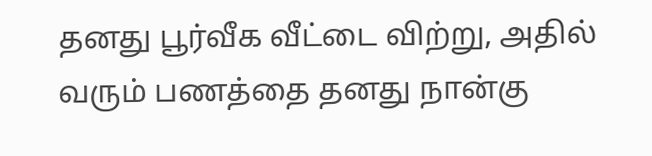தனது பூர்வீக வீட்டை விற்று, அதில் வரும் பணத்தை தனது நான்கு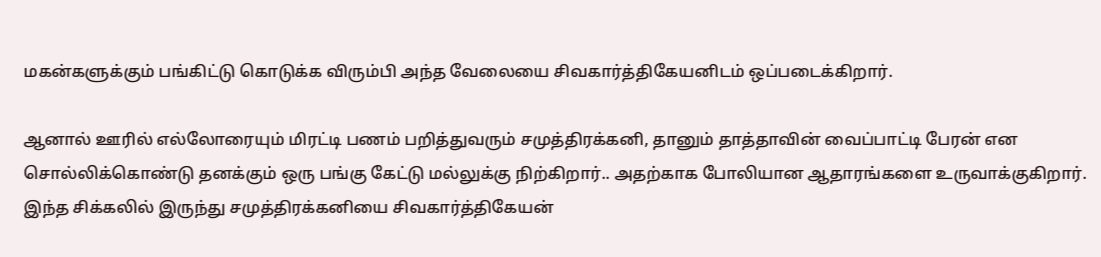மகன்களுக்கும் பங்கிட்டு கொடுக்க விரும்பி அந்த வேலையை சிவகார்த்திகேயனிடம் ஒப்படைக்கிறார்.

ஆனால் ஊரில் எல்லோரையும் மிரட்டி பணம் பறித்துவரும் சமுத்திரக்கனி, தானும் தாத்தாவின் வைப்பாட்டி பேரன் என சொல்லிக்கொண்டு தனக்கும் ஒரு பங்கு கேட்டு மல்லுக்கு நிற்கிறார்.. அதற்காக போலியான ஆதாரங்களை உருவாக்குகிறார். இந்த சிக்கலில் இருந்து சமுத்திரக்கனியை சிவகார்த்திகேயன்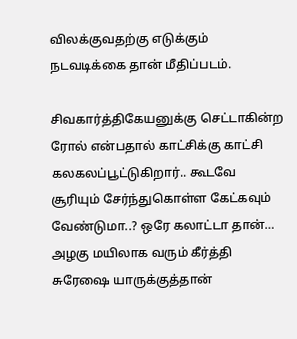விலக்குவதற்கு எடுக்கும் நடவடிக்கை தான் மீதிப்படம்.

சிவகார்த்திகேயனுக்கு செட்டாகின்ற ரோல் என்பதால் காட்சிக்கு காட்சி கலகலப்பூட்டுகிறார்.. கூடவே சூரியும் சேர்ந்துகொள்ள கேட்கவும் வேண்டுமா..? ஒரே கலாட்டா தான்… அழகு மயிலாக வரும் கீர்த்தி சுரேஷை யாருக்குத்தான்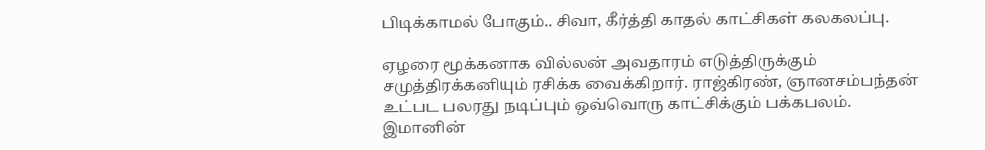பிடிக்காமல் போகும்.. சிவா, கீர்த்தி காதல் காட்சிகள் கலகலப்பு.

ஏழரை மூக்கனாக வில்லன் அவதாரம் எடுத்திருக்கும் சமுத்திரக்கனியும் ரசிக்க வைக்கிறார். ராஜ்கிரண், ஞானசம்பந்தன் உட்பட பலரது நடிப்பும் ஒவ்வொரு காட்சிக்கும் பக்கபலம். இமானின்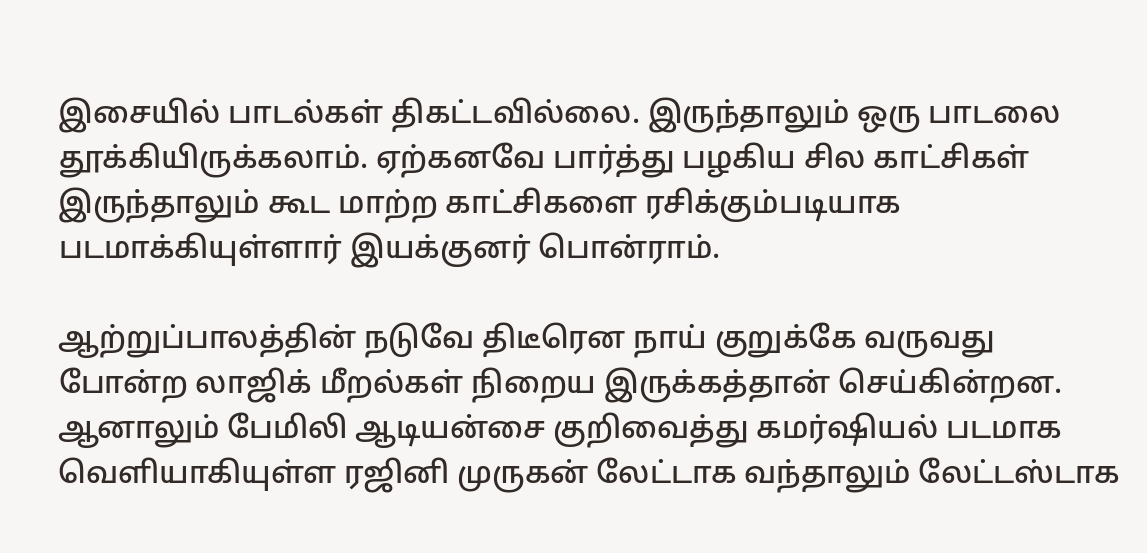இசையில் பாடல்கள் திகட்டவில்லை. இருந்தாலும் ஒரு பாடலை தூக்கியிருக்கலாம். ஏற்கனவே பார்த்து பழகிய சில காட்சிகள் இருந்தாலும் கூட மாற்ற காட்சிகளை ரசிக்கும்படியாக படமாக்கியுள்ளார் இயக்குனர் பொன்ராம்.

ஆற்றுப்பாலத்தின் நடுவே திடீரென நாய் குறுக்கே வருவது போன்ற லாஜிக் மீறல்கள் நிறைய இருக்கத்தான் செய்கின்றன. ஆனாலும் பேமிலி ஆடியன்சை குறிவைத்து கமர்ஷியல் படமாக வெளியாகியுள்ள ரஜினி முருகன் லேட்டாக வந்தாலும் லேட்டஸ்டாக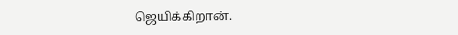ஜெயிக்கிறான்.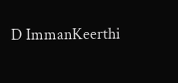D ImmanKeerthi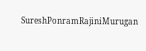SureshPonramRajiniMurugan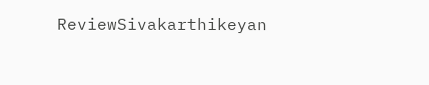ReviewSivakarthikeyan